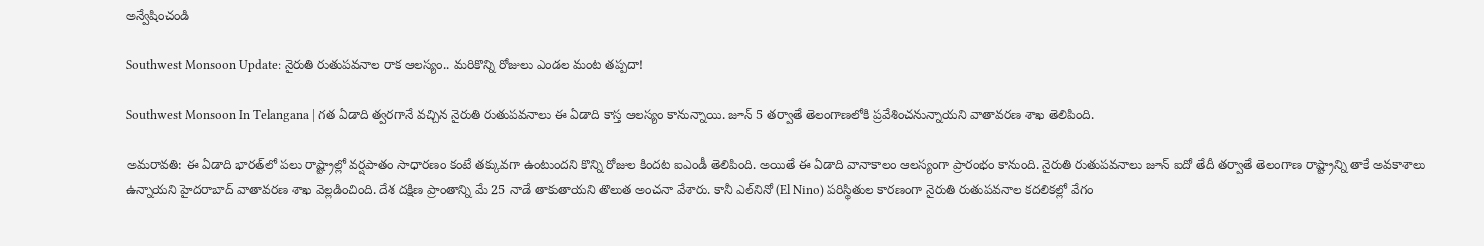అన్వేషించండి

Southwest Monsoon Update: నైరుతి రుతుపవనాల రాక ఆలస్యం.. మరికొన్ని రోజులు ఎండల మంట తప్పదా!

Southwest Monsoon In Telangana | గత ఏడాది త్వరగానే వచ్చిన నైరుతి రుతుపవనాలు ఈ ఏడాది కాస్త ఆలస్యం కానున్నాయి. జూన్ 5 తర్వాతే తెలంగాణలోకి ప్రవేశించనున్నాయని వాతావరణ శాఖ తెలిపింది.

అమరావతి: ఈ ఏడాది భారత్‌లో పలు రాష్ట్రాల్లో వర్షపాతం సాధారణం కంటే తక్కువగా ఉంటుందని కొన్ని రోజుల కిందట ఐఎండీ తెలిపింది. అయితే ఈ ఏడాది వానాకాలం ఆలస్యంగా ప్రారంభం కానుంది. నైరుతి రుతుపవనాలు జూన్ ఐదో తేదీ తర్వాతే తెలంగాణ రాష్ట్రాన్ని తాకే అవకాశాలు ఉన్నాయని హైదరాబాద్ వాతావరణ శాఖ వెల్లడించింది. దేశ దక్షిణ ప్రాంతాన్ని మే 25 నాడే తాకుతాయని తొలుత అంచనా వేశారు. కానీ ఎల్‌నినో (El Nino) పరిస్థితుల కారణంగా నైరుతి రుతుపవనాల కదలికల్లో వేగం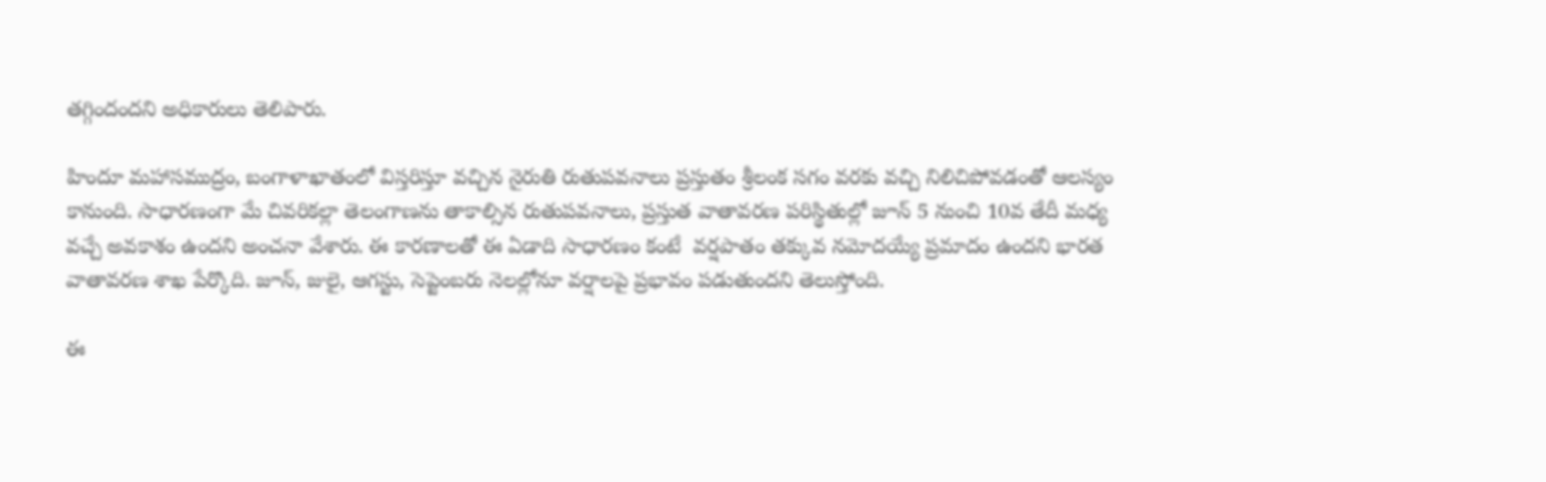తగ్గిందందని అధికారులు తెలిపారు.

హిందూ మహాసముద్రం, బంగాళాఖాతంలో విస్తరిస్తూ వచ్చిన నైరుతి రుతుపవనాలు ప్రస్తుతం శ్రీలంక సగం వరకు వచ్చి నిలిచిపోవడంతో ఆలస్యం కానుంది. సాధారణంగా మే చివరికల్లా తెలంగాణను తాకాల్సిన రుతుపవనాలు, ప్రస్తుత వాతావరణ పరిస్థితుల్లో జూన్ 5 నుంచి 10వ తేదీ మధ్య వచ్చే అవకాశం ఉందని అంచనా వేశారు. ఈ కారణాలతో ఈ ఏడాది సాధారణం కంటే  వర్షపాతం తక్కువ నమోదయ్యే ప్రమాదం ఉందని భారత వాతావరణ శాఖ పేర్కొది. జూన్, జులై, ఆగస్టు, సెప్టెంబరు నెలల్లోనూ వర్షాలపై ప్రభావం పడుతుందని తెలుస్తోంది.

ఈ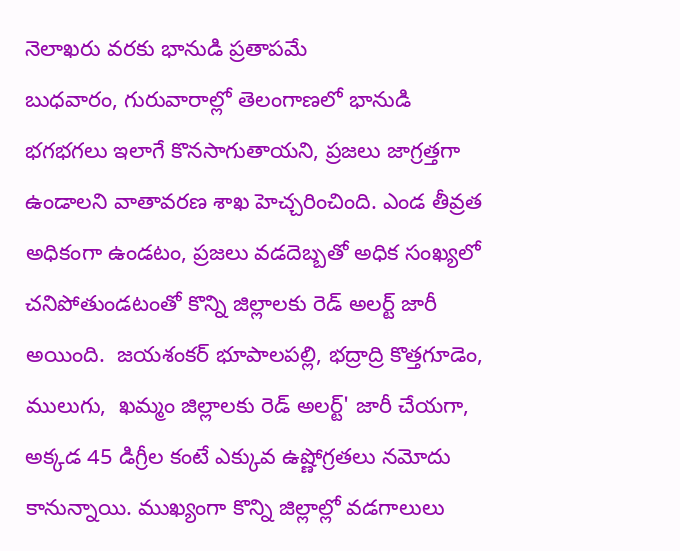నెలాఖరు వరకు భానుడి ప్రతాపమే
బుధవారం, గురువారాల్లో తెలంగాణలో భానుడి  భగభగలు ఇలాగే కొనసాగుతాయని, ప్రజలు జాగ్రత్తగా ఉండాలని వాతావరణ శాఖ హెచ్చరించింది. ఎండ తీవ్రత అధికంగా ఉండటం, ప్రజలు వడదెబ్బతో అధిక సంఖ్యలో చనిపోతుండటంతో కొన్ని జిల్లాలకు రెడ్ అలర్ట్ జారీ అయింది.  జయశంకర్ భూపాలపల్లి, భద్రాద్రి కొత్తగూడెం, ములుగు,  ఖమ్మం జిల్లాలకు రెడ్ అలర్ట్' జారీ చేయగా, అక్కడ 45 డిగ్రీల కంటే ఎక్కువ ఉష్ణోగ్రతలు నమోదు కానున్నాయి. ముఖ్యంగా కొన్ని జిల్లాల్లో వడగాలులు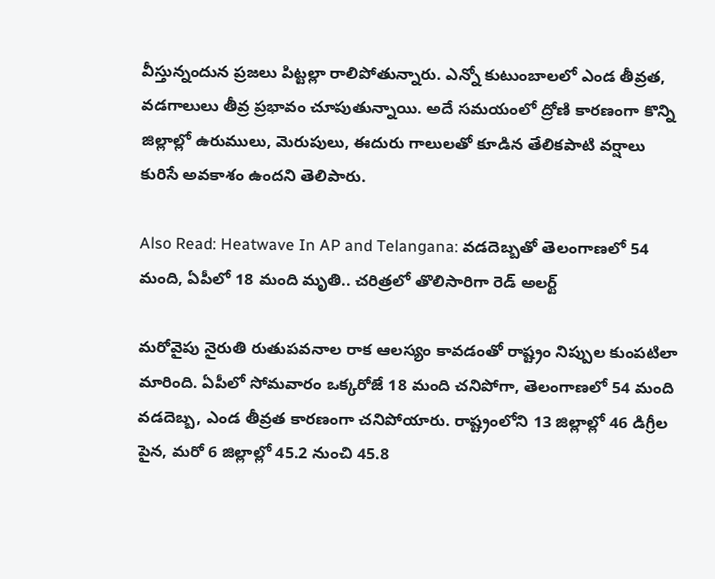వీస్తున్నందున ప్రజలు పిట్టల్లా రాలిపోతున్నారు. ఎన్నో కుటుంబాలలో ఎండ తీవ్రత, వడగాలులు తీవ్ర ప్రభావం చూపుతున్నాయి. అదే సమయంలో ద్రోణి కారణంగా కొన్ని జిల్లాల్లో ఉరుములు, మెరుపులు, ఈదురు గాలులతో కూడిన తేలికపాటి వర్షాలు కురిసే అవకాశం ఉందని తెలిపారు.

Also Read: Heatwave In AP and Telangana: వడదెబ్బతో తెలంగాణలో 54 మంది, ఏపీలో 18 మంది మృతి.. చరిత్రలో తొలిసారిగా రెడ్ అలర్ట్

మరోవైపు నైరుతి రుతుపవనాల రాక ఆలస్యం కావడంతో రాష్ట్రం నిప్పుల కుంపటిలా మారింది. ఏపీలో సోమవారం ఒక్కరోజే 18 మంది చనిపోగా, తెలంగాణలో 54 మంది వడదెబ్బ, ఎండ తీవ్రత కారణంగా చనిపోయారు. రాష్ట్రంలోని 13 జిల్లాల్లో 46 డిగ్రీల పైన, మరో 6 జిల్లాల్లో 45.2 నుంచి 45.8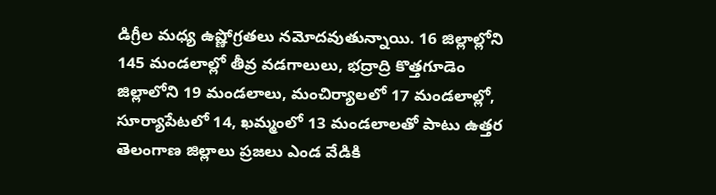డిగ్రీల మధ్య ఉష్ణోగ్రతలు నమోదవుతున్నాయి. 16 జిల్లాల్లోని 145 మండలాల్లో తీవ్ర వడగాలులు, భద్రాద్రి కొత్తగూడెం జిల్లాలోని 19 మండలాలు, మంచిర్యాలలో 17 మండలాల్లో, సూర్యాపేటలో 14, ఖమ్మంలో 13 మండలాలతో పాటు ఉత్తర తెలంగాణ జిల్లాలు ప్రజలు ఎండ వేడికి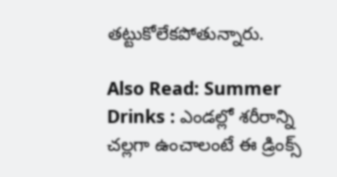తట్టుకోలేకపోతున్నారు.

Also Read: Summer Drinks : ఎండల్లో శరీరాన్ని చల్లగా ఉంచాలంటే ఈ డ్రింక్స్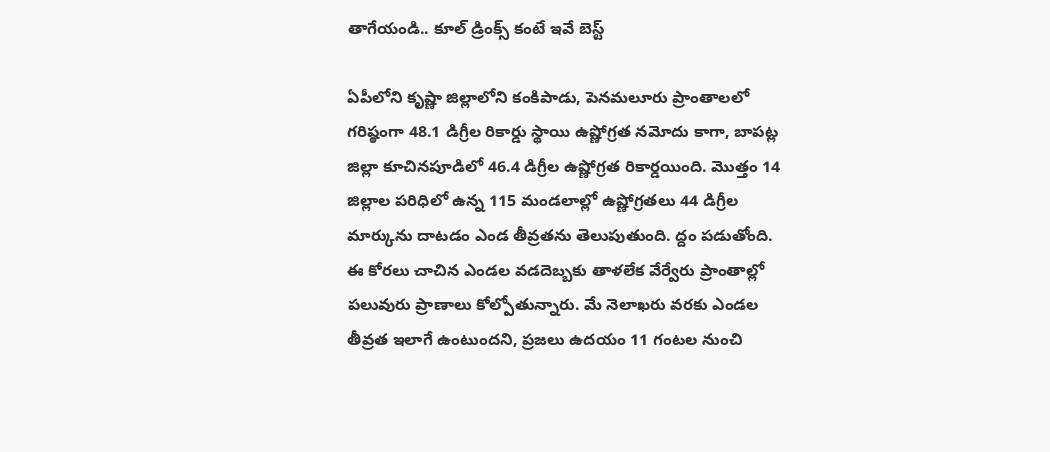తాగేయండి.. కూల్ డ్రింక్స్ కంటే ఇవే బెస్ట్

ఏపీలోని కృష్ణా జిల్లాలోని కంకిపాడు, పెనమలూరు ప్రాంతాలలో గరిష్ఠంగా 48.1 డిగ్రీల రికార్డు స్థాయి ఉష్ణోగ్రత నమోదు కాగా, బాపట్ల జిల్లా కూచినపూడిలో 46.4 డిగ్రీల ఉష్ణోగ్రత రికార్డయింది. మొత్తం 14 జిల్లాల పరిధిలో ఉన్న 115 మండలాల్లో ఉష్ణోగ్రతలు 44 డిగ్రీల మార్కును దాటడం ఎండ తీవ్రతను తెలుపుతుంది. ద్దం పడుతోంది. ఈ కోరలు చాచిన ఎండల వడదెబ్బకు తాళలేక వేర్వేరు ప్రాంతాల్లో పలువురు ప్రాణాలు కోల్పోతున్నారు. మే నెలాఖరు వరకు ఎండల తీవ్రత ఇలాగే ఉంటుందని, ప్రజలు ఉదయం 11 గంటల నుంచి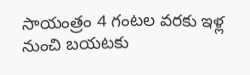సాయంత్రం 4 గంటల వరకు ఇళ్ల నుంచి బయటకు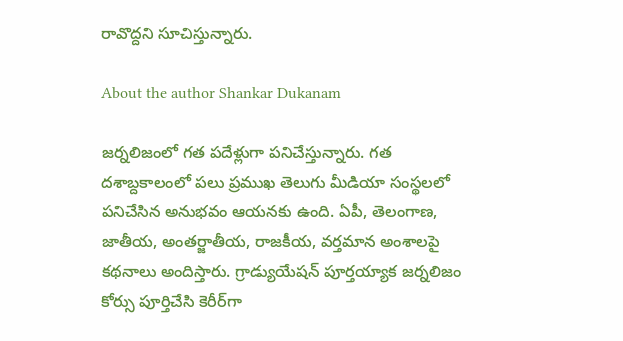రావొద్దని సూచిస్తున్నారు.

About the author Shankar Dukanam

జర్నలిజంలో గత పదేళ్లుగా పనిచేస్తున్నారు. గత దశాబ్దకాలంలో పలు ప్రముఖ తెలుగు మీడియా సంస్థలలో పనిచేసిన అనుభవం ఆయనకు ఉంది. ఏపీ, తెలంగాణ, జాతీయ, అంతర్జాతీయ, రాజకీయ, వర్తమాన అంశాలపై కథనాలు అందిస్తారు. గ్రాడ్యుయేషన్ పూర్తయ్యాక జర్నలిజం కోర్సు పూర్తిచేసి కెరీర్‌గా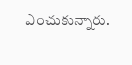ఎంచుకున్నారు.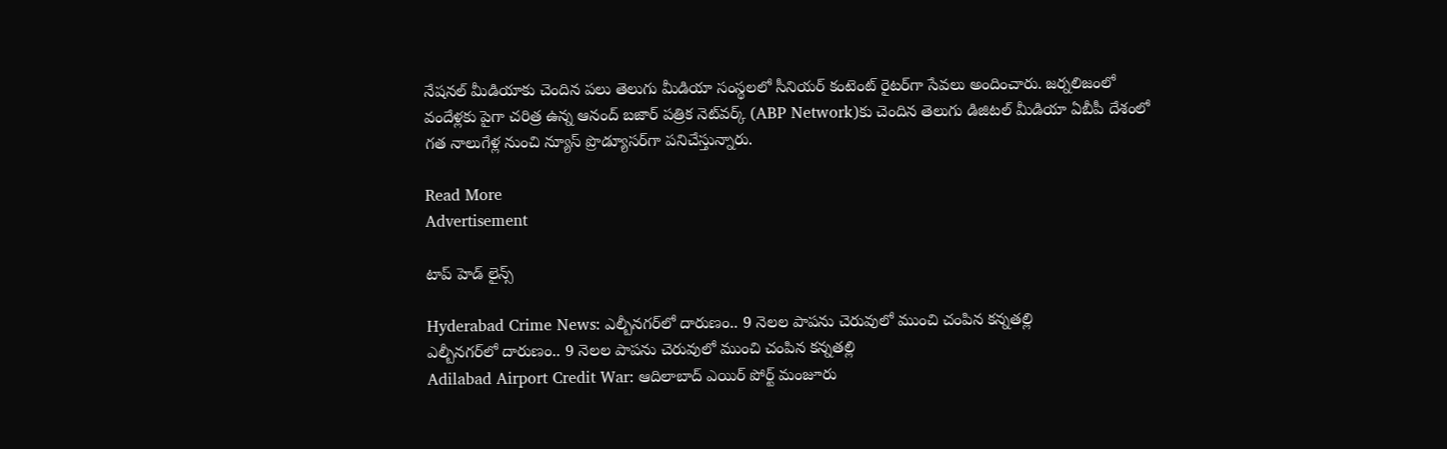నేషనల్ మీడియాకు చెందిన పలు తెలుగు మీడియా సంస్థలలో సీనియర్ కంటెంట్ రైటర్‌గా సేవలు అందించారు. జర్నలిజంలో వందేళ్లకు పైగా చరిత్ర ఉన్న ఆనంద్ బజార్ పత్రిక నెట్‌వర్క్ (ABP Network)కు చెందిన తెలుగు డిజిటల్ మీడియా ఏబీపీ దేశంలో గత నాలుగేళ్ల నుంచి న్యూస్ ప్రొడ్యూసర్‌గా పనిచేస్తున్నారు.

Read More
Advertisement

టాప్ హెడ్ లైన్స్

Hyderabad Crime News: ఎల్బీనగర్‌లో దారుణం.. 9 నెలల పాపను చెరువులో ముంచి చంపిన కన్నతల్లి
ఎల్బీనగర్‌లో దారుణం.. 9 నెలల పాపను చెరువులో ముంచి చంపిన కన్నతల్లి
Adilabad Airport Credit War: ఆదిలాబాద్ ఎయిర్ పోర్ట్ మంజూరు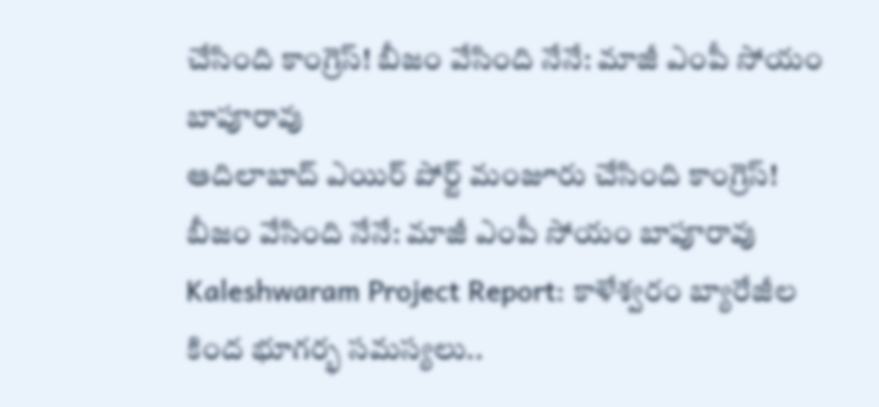చేసింది కాంగ్రెస్! బీజం వేసింది నేనే: మాజీ ఎంపీ సోయం బాపూరావు
ఆదిలాబాద్ ఎయిర్ పోర్ట్ మంజూరు చేసింది కాంగ్రెస్! బీజం వేసింది నేనే: మాజీ ఎంపీ సోయం బాపూరావు
Kaleshwaram Project Report: కాళేశ్వరం బ్యారేజీల కింద భూగర్భ సమస్యలు..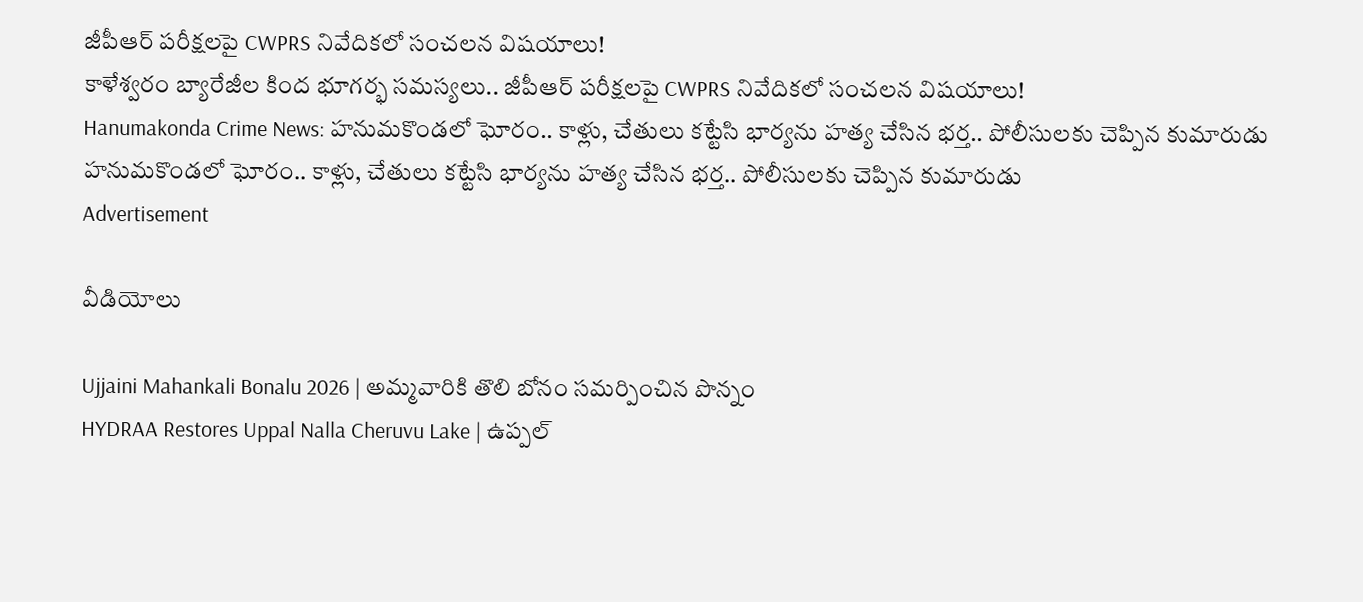జీపీఆర్ పరీక్షలపై CWPRS నివేదికలో సంచలన విషయాలు!
కాళేశ్వరం బ్యారేజీల కింద భూగర్భ సమస్యలు.. జీపీఆర్ పరీక్షలపై CWPRS నివేదికలో సంచలన విషయాలు!
Hanumakonda Crime News: హనుమకొండలో ఘోరం.. కాళ్లు, చేతులు కట్టేసి భార్యను హత్య చేసిన భర్త.. పోలీసులకు చెప్పిన కుమారుడు
హనుమకొండలో ఘోరం.. కాళ్లు, చేతులు కట్టేసి భార్యను హత్య చేసిన భర్త.. పోలీసులకు చెప్పిన కుమారుడు
Advertisement

వీడియోలు

Ujjaini Mahankali Bonalu 2026 | అమ్మవారికి తొలి బోనం సమర్పించిన పొన్నం
HYDRAA Restores Uppal Nalla Cheruvu Lake | ఉప్పల్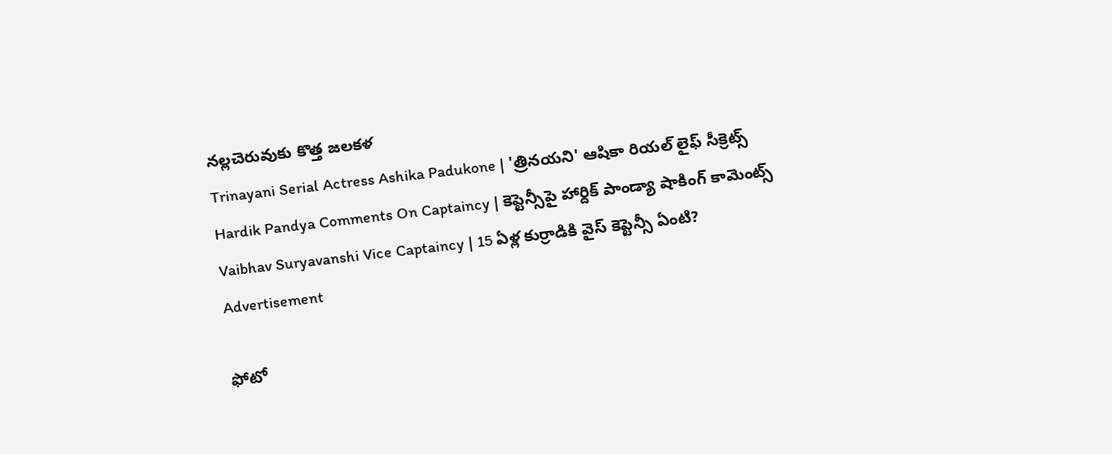నల్లచెరువుకు కొత్త జలకళ
Trinayani Serial Actress Ashika Padukone | 'త్రినయని' ఆషికా రియల్ లైఫ్ సీక్రెట్స్
Hardik Pandya Comments On Captaincy | కెప్టెన్సీపై హార్దిక్ పాండ్యా షాకింగ్ కామెంట్స్
Vaibhav Suryavanshi Vice Captaincy | 15 ఏళ్ల కుర్రాడికి వైస్ కెప్టెన్సీ ఏంటి?
Advertisement

ఫోటో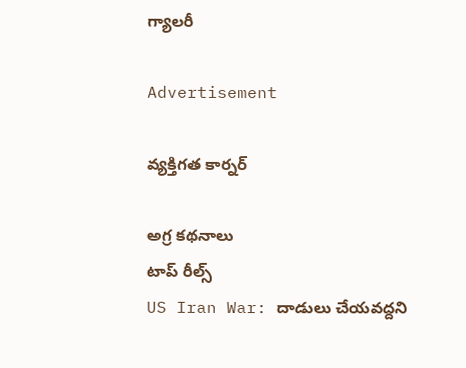గ్యాలరీ

Advertisement

వ్యక్తిగత కార్నర్

అగ్ర కథనాలు
టాప్ రీల్స్
US Iran War: దాడులు చేయవద్దని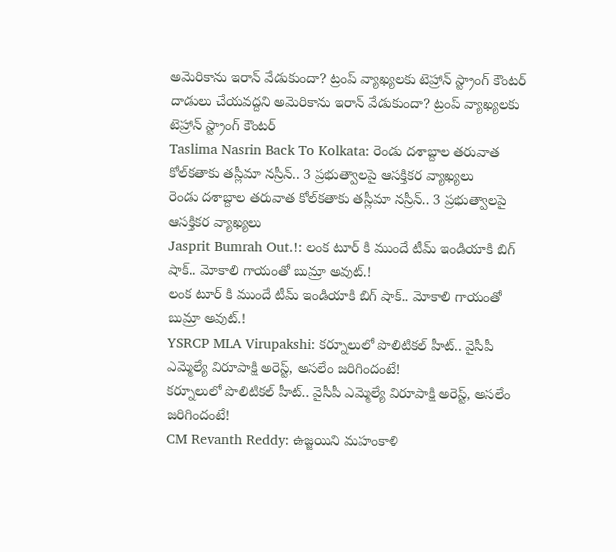అమెరికాను ఇరాన్ వేడుకుందా? ట్రంప్ వ్యాఖ్యలకు టెహ్రాన్ స్ట్రాంగ్ కౌంటర్
దాడులు చేయవద్దని అమెరికాను ఇరాన్ వేడుకుందా? ట్రంప్ వ్యాఖ్యలకు టెహ్రాన్ స్ట్రాంగ్ కౌంటర్
Taslima Nasrin Back To Kolkata: రెండు దశాబ్దాల తరువాత కోల్‌కతాకు తస్లీమా నస్రీన్.. 3 ప్రభుత్వాలపై ఆసక్తికర వ్యాఖ్యలు
రెండు దశాబ్దాల తరువాత కోల్‌కతాకు తస్లీమా నస్రీన్.. 3 ప్రభుత్వాలపై ఆసక్తికర వ్యాఖ్యలు
Jasprit Bumrah Out.!: లంక టూర్ కి ముందే టీమ్ ఇండియాకి బిగ్ షాక్.. మోకాలి గాయంతో బుమ్రా అవుట్.!
లంక టూర్ కి ముందే టీమ్ ఇండియాకి బిగ్ షాక్.. మోకాలి గాయంతో బుమ్రా అవుట్.!
YSRCP MLA Virupakshi: కర్నూలులో పొలిటికల్ హీట్.. వైసీపీ ఎమ్మెల్యే విరూపాక్షి అరెస్ట్, అసలేం జరిగిందంటే!
కర్నూలులో పొలిటికల్ హీట్.. వైసీపీ ఎమ్మెల్యే విరూపాక్షి అరెస్ట్, అసలేం జరిగిందంటే!
CM Revanth Reddy: ఉజ్జయిని మహంకాళి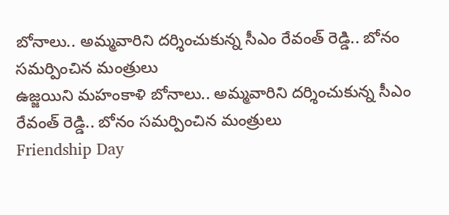బోనాలు.. అమ్మవారిని దర్శించుకున్న సీఎం రేవంత్ రెడ్డి.. బోనం సమర్పించిన మంత్రులు
ఉజ్జయిని మహంకాళి బోనాలు.. అమ్మవారిని దర్శించుకున్న సీఎం రేవంత్ రెడ్డి.. బోనం సమర్పించిన మంత్రులు
Friendship Day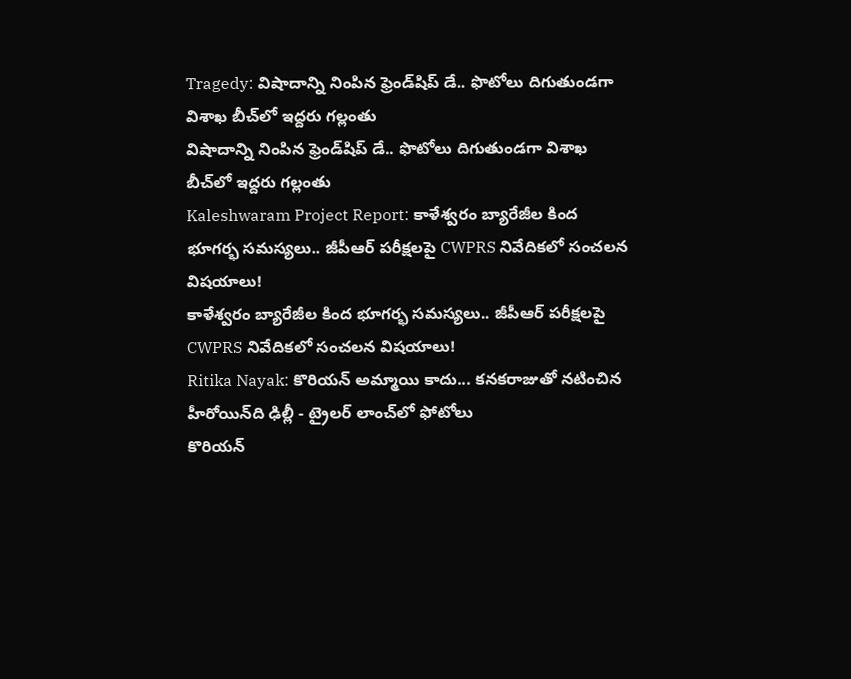Tragedy: విషాదాన్ని నింపిన ఫ్రెండ్‌షిప్ డే.. ఫొటోలు దిగుతుండగా విశాఖ బీచ్‌లో ఇద్దరు గల్లంతు
విషాదాన్ని నింపిన ఫ్రెండ్‌షిప్ డే.. ఫొటోలు దిగుతుండగా విశాఖ బీచ్‌లో ఇద్దరు గల్లంతు
Kaleshwaram Project Report: కాళేశ్వరం బ్యారేజీల కింద భూగర్భ సమస్యలు.. జీపీఆర్ పరీక్షలపై CWPRS నివేదికలో సంచలన విషయాలు!
కాళేశ్వరం బ్యారేజీల కింద భూగర్భ సమస్యలు.. జీపీఆర్ పరీక్షలపై CWPRS నివేదికలో సంచలన విషయాలు!
Ritika Nayak: కొరియన్ అమ్మాయి కాదు... కనకరాజుతో నటించిన హీరోయిన్‌ది ఢిల్లీ - ట్రైలర్‌ లాంచ్‌లో ఫోటోలు
కొరియన్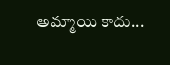అమ్మాయి కాదు...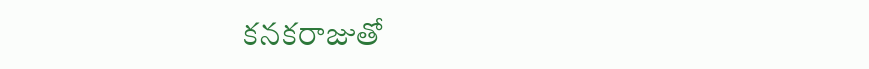కనకరాజుతో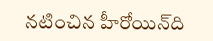నటించిన హీరోయిన్‌ది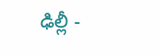ఢిల్లీ -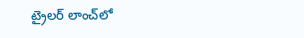ట్రైలర్‌ లాంచ్‌లో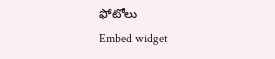ఫోటోలు
Embed widget